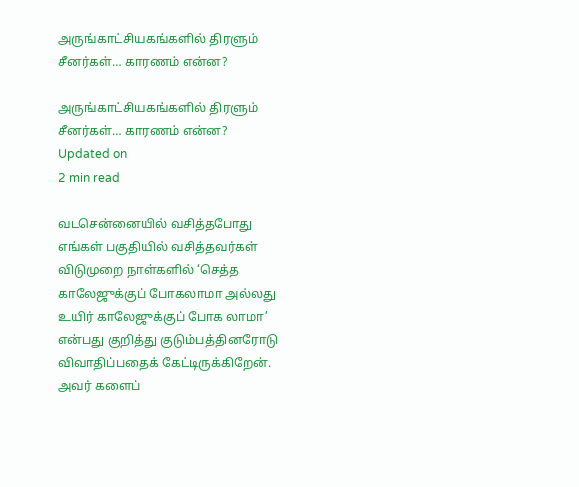அருங்காட்சியகங்களில் திரளும் சீனர்கள்… காரணம் என்ன?

அருங்காட்சியகங்களில் திரளும் சீனர்கள்… காரணம் என்ன?
Updated on
2 min read

வடசென்னையில் வசித்தபோது எங்கள் பகுதியில் வசித்தவர்கள் விடுமுறை நாள்களில் ‘செத்த காலேஜுக்குப் போகலாமா அல்லது உயிர் காலேஜுக்குப் போக லாமா’ என்பது குறித்து குடும்பத்தினரோடு விவாதிப்பதைக் கேட்டிருக்கிறேன். அவர் களைப்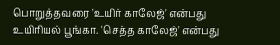பொறுத்தவரை 'உயிர் காலேஜ்' என்பது உயிரியல் பூங்கா. 'செத்த காலேஜ்' என்பது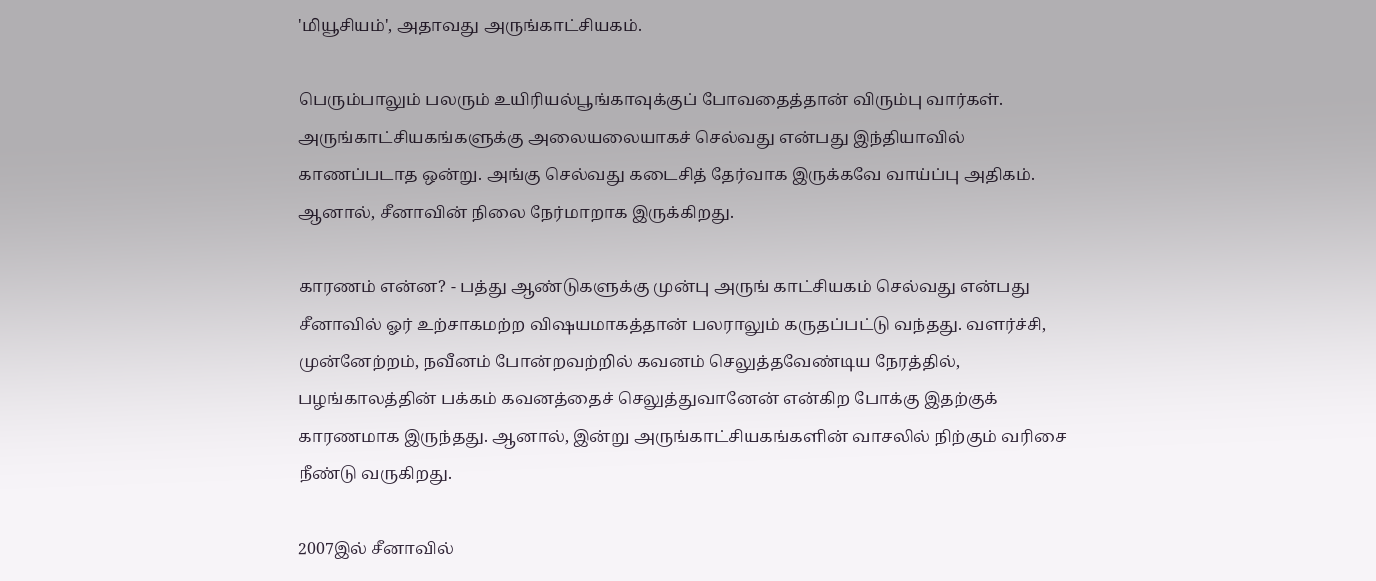'மியூசியம்', அதாவது அருங்காட்சியகம்.

பெரும்பாலும் பலரும் உயிரியல்பூங்காவுக்குப் போவதைத்தான் விரும்பு வார்கள். அருங்காட்சியகங்களுக்கு அலையலையாகச் செல்வது என்பது இந்தியாவில் காணப்படாத ஒன்று. அங்கு செல்வது கடைசித் தேர்வாக இருக்கவே வாய்ப்பு அதிகம். ஆனால், சீனாவின் நிலை நேர்மாறாக இருக்கிறது.

காரணம் என்ன? - பத்து ஆண்டுகளுக்கு முன்பு அருங் காட்சியகம் செல்வது என்பது சீனாவில் ஓர் உற்சாகமற்ற விஷயமாகத்தான் பலராலும் கருதப்பட்டு வந்தது. வளர்ச்சி, முன்னேற்றம், நவீனம் போன்றவற்றில் கவனம் செலுத்தவேண்டிய நேரத்தில், பழங்காலத்தின் பக்கம் கவனத்தைச் செலுத்துவானேன் என்கிற போக்கு இதற்குக் காரணமாக இருந்தது. ஆனால், இன்று அருங்காட்சியகங்களின் வாசலில் நிற்கும் வரிசை நீண்டு வருகிறது.

2007இல் சீனாவில்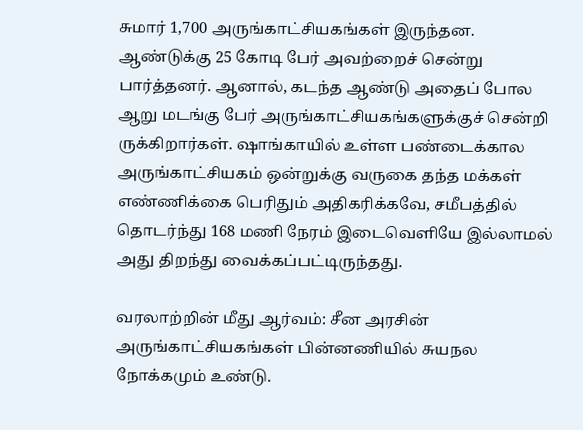சுமார் 1,700 அருங்காட்சியகங்கள் இருந்தன. ஆண்டுக்கு 25 கோடி பேர் அவற்றைச் சென்று பார்த்தனர். ஆனால், கடந்த ஆண்டு அதைப் போல ஆறு மடங்கு பேர் அருங்காட்சியகங்களுக்குச் சென்றி ருக்கிறார்கள். ஷாங்காயில் உள்ள பண்டைக்கால அருங்காட்சியகம் ஒன்றுக்கு வருகை தந்த மக்கள் எண்ணிக்கை பெரிதும் அதிகரிக்கவே, சமீபத்தில் தொடர்ந்து 168 மணி நேரம் இடைவெளியே இல்லாமல் அது திறந்து வைக்கப்பட்டிருந்தது.

வரலாற்றின் மீது ஆர்வம்: சீன அரசின் அருங்காட்சியகங்கள் பின்னணியில் சுயநல நோக்கமும் உண்டு.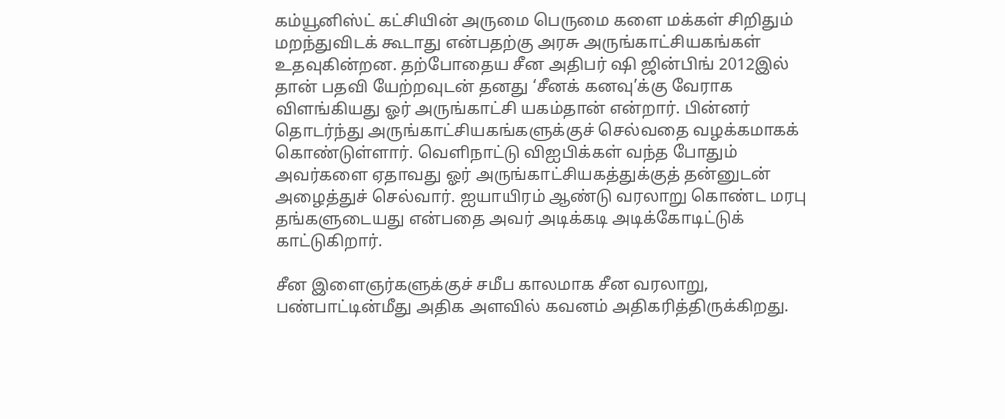கம்யூனிஸ்ட் கட்சியின் அருமை பெருமை களை மக்கள் சிறிதும் மறந்துவிடக் கூடாது என்பதற்கு அரசு அருங்காட்சியகங்கள் உதவுகின்றன. தற்போதைய சீன அதிபர் ஷி ஜின்பிங் 2012இல் தான் பதவி யேற்றவுடன் தனது ‘சீனக் கனவு’க்கு வேராக விளங்கியது ஓர் அருங்காட்சி யகம்தான் என்றார். பின்னர் தொடர்ந்து அருங்காட்சியகங்களுக்குச் செல்வதை வழக்கமாகக் கொண்டுள்ளார். வெளிநாட்டு விஐபிக்கள் வந்த போதும் அவர்களை ஏதாவது ஓர் அருங்காட்சியகத்துக்குத் தன்னுடன் அழைத்துச் செல்வார். ஐயாயிரம் ஆண்டு வரலாறு கொண்ட மரபு தங்களுடையது என்பதை அவர் அடிக்கடி அடிக்கோடிட்டுக் காட்டுகிறார்.

சீன இளைஞர்களுக்குச் சமீப காலமாக சீன வரலாறு, பண்பாட்டின்மீது அதிக அளவில் கவனம் அதிகரித்திருக்கிறது.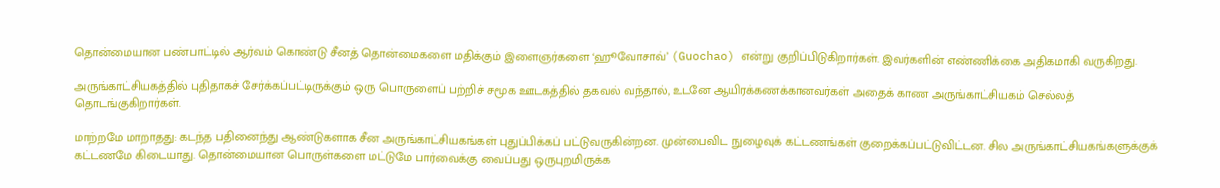தொன்மையான பண்பாட்டில் ஆர்வம் கொண்டு சீனத் தொன்மைகளை மதிக்கும் இளைஞர்களை ‘ஹூவோசாவ்’ (Guochao) என்று குறிப்பிடுகிறார்கள். இவர்களின் எண்ணிக்கை அதிகமாகி வருகிறது.

அருங்காட்சியகத்தில் புதிதாகச் சேர்க்கப்பட்டிருக்கும் ஒரு பொருளைப் பற்றிச் சமூக ஊடகத்தில் தகவல் வந்தால், உடனே ஆயிரக்கணக்கானவர்கள் அதைக் காண அருங்காட்சியகம் செல்லத் தொடங்குகிறார்கள்.

மாற்றமே மாறாதது: கடந்த பதினைந்து ஆண்டுகளாக சீன அருங்காட்சியகங்கள் புதுப்பிக்கப் பட்டுவருகின்றன. முன்பைவிட நுழைவுக் கட்டணங்கள் குறைக்கப்பட்டுவிட்டன. சில அருங்காட்சியகங்களுக்குக் கட்டணமே கிடையாது. தொன்மையான பொருள்களை மட்டுமே பார்வைக்கு வைப்பது ஒருபுறமிருக்க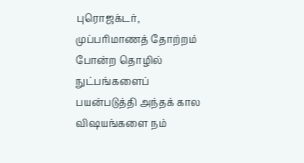புரொஜக்டர், முப்பரிமாணத் தோற்றம் போன்ற தொழில் நுட்பங்களைப் பயன்படுத்தி அந்தக் கால விஷயங்களை நம்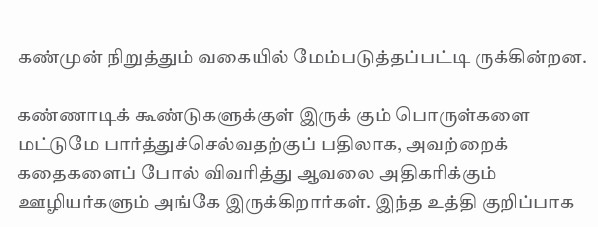கண்முன் நிறுத்தும் வகையில் மேம்படுத்தப்பட்டி ருக்கின்றன.

கண்ணாடிக் கூண்டுகளுக்குள் இருக் கும் பொருள்களை மட்டுமே பார்த்துச்செல்வதற்குப் பதிலாக, அவற்றைக் கதைகளைப் போல் விவரித்து ஆவலை அதிகரிக்கும் ஊழியர்களும் அங்கே இருக்கிறார்கள். இந்த உத்தி குறிப்பாக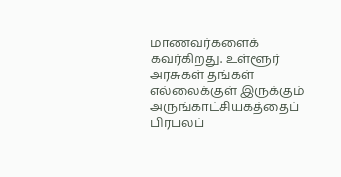மாணவர்களைக் கவர்கிறது. உள்ளூர் அரசுகள் தங்கள் எல்லைக்குள் இருக்கும் அருங்காட்சியகத்தைப் பிரபலப்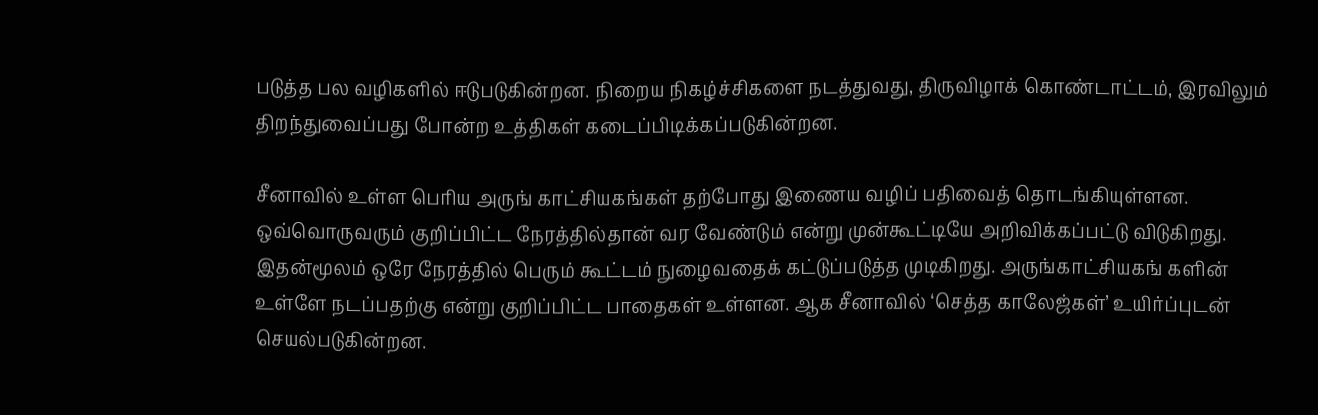படுத்த பல வழிகளில் ஈடுபடுகின்றன. நிறைய நிகழ்ச்சிகளை நடத்துவது, திருவிழாக் கொண்டாட்டம், இரவிலும் திறந்துவைப்பது போன்ற உத்திகள் கடைப்பிடிக்கப்படுகின்றன.

சீனாவில் உள்ள பெரிய அருங் காட்சியகங்கள் தற்போது இணைய வழிப் பதிவைத் தொடங்கியுள்ளன. ஒவ்வொருவரும் குறிப்பிட்ட நேரத்தில்தான் வர வேண்டும் என்று முன்கூட்டியே அறிவிக்கப்பட்டு விடுகிறது. இதன்மூலம் ஒரே நேரத்தில் பெரும் கூட்டம் நுழைவதைக் கட்டுப்படுத்த முடிகிறது. அருங்காட்சியகங் களின் உள்ளே நடப்பதற்கு என்று குறிப்பிட்ட பாதைகள் உள்ளன. ஆக சீனாவில் ‘செத்த காலேஜ்கள்’ உயிர்ப்புடன் செயல்படுகின்றன.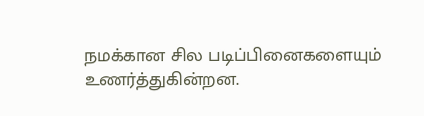நமக்கான சில படிப்பினைகளையும் உணர்த்துகின்றன.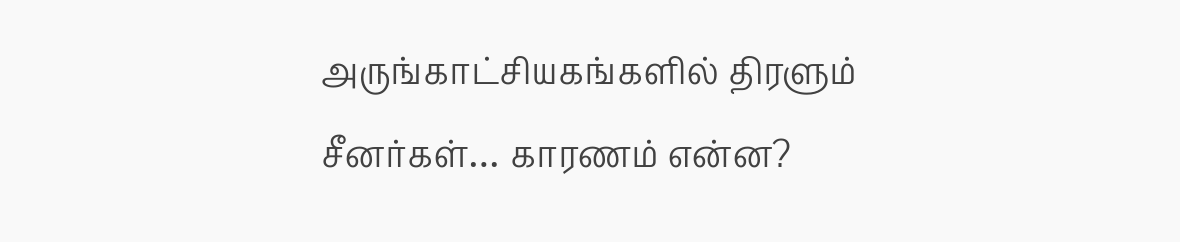அருங்காட்சியகங்களில் திரளும் சீனர்கள்… காரணம் என்ன?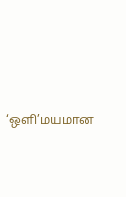‘ஒளி’மயமான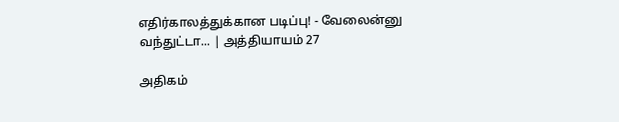எதிர்காலத்துக்கான படிப்பு! - வேலைன்னு வந்துட்டா... | அத்தியாயம் 27

அதிகம்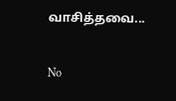வாசித்தவை...

No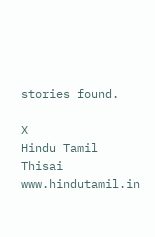stories found.

X
Hindu Tamil Thisai
www.hindutamil.in